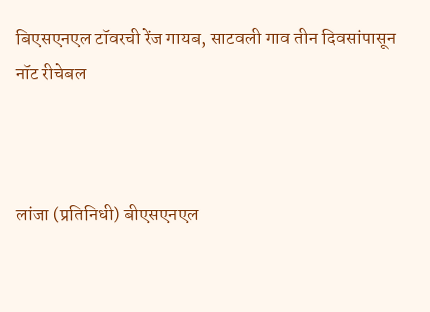बिएसएनएल टॉवरची रेंज गायब, साटवली गाव तीन दिवसांपासून नॉट रीचेबल



लांजा (प्रतिनिधी) बीएसएनएल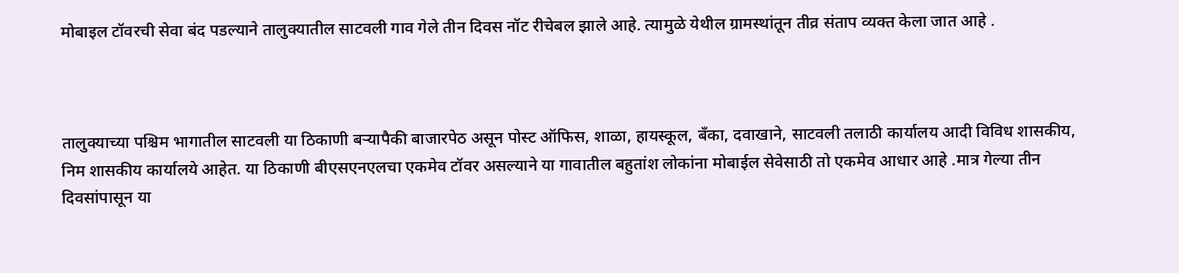मोबाइल टॉवरची सेवा बंद पडल्याने तालुक्यातील साटवली गाव गेले तीन दिवस नॉट रीचेबल झाले आहे. त्यामुळे येथील ग्रामस्थांतून तीव्र संताप व्यक्त केला जात आहे .



तालुक्याच्या पश्चिम भागातील साटवली या ठिकाणी बऱ्यापैकी बाजारपेठ असून पोस्ट ऑफिस, शाळा, हायस्कूल, बँका, दवाखाने, साटवली तलाठी कार्यालय आदी विविध शासकीय, निम शासकीय कार्यालये आहेत. या ठिकाणी बीएसएनएलचा एकमेव टॉवर असल्याने या गावातील बहुतांश लोकांना मोबाईल सेवेसाठी तो एकमेव आधार आहे .मात्र गेल्या तीन दिवसांपासून या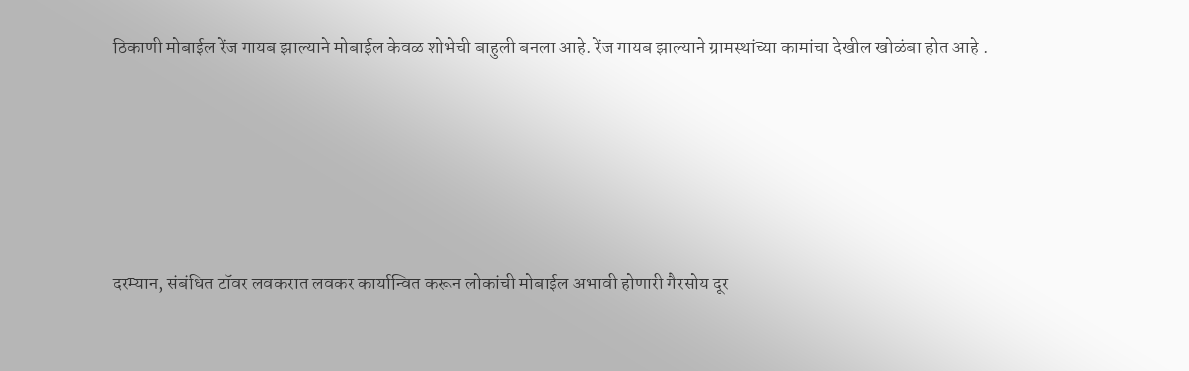ठिकाणी मोबाईल रेंज गायब झाल्याने मोबाईल केवळ शोभेची बाहुली बनला आहे. रेंज गायब झाल्याने ग्रामस्थांच्या कामांचा देखील खोळंबा होत आहे .





दरम्यान, संबंधित टॉवर लवकरात लवकर कार्यान्वित करून लोकांची मोबाईल अभावी होणारी गैरसोय दूर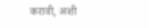करावी, अशी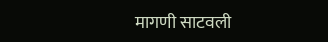मागणी साटवली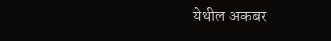येथील अकबर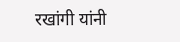रखांगी यांनी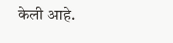केली आहे.